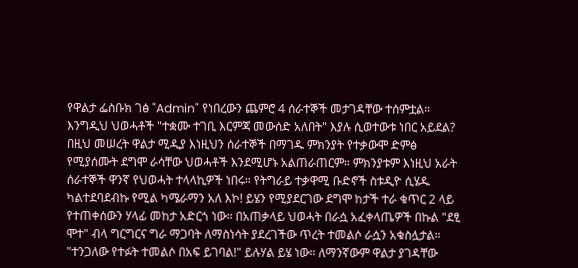የዋልታ ፌስቡክ ገፅ "Admin" የነበረውን ጨምሮ 4 ሰራተኞች መታገዳቸው ተሰምቷል። እንግዲህ ህወሓቶች "ተቋሙ ተገቢ እርምጃ መውሰድ አለበት" እያሉ ሲወተውቱ ነበር አይደል? በዚህ መሠረት ዋልታ ሚዲያ እነዚህን ሰራተኞች በማገዱ ምክንያት የተቃውሞ ድምፅ የሚያሰሙት ደግሞ ራሳቸው ህወሓቶች እንደሚሆኑ አልጠራጠርም። ምክንያቱም እነዚህ አራት ሰራተኞች ዋንኛ የህወሓት ተላላኪዎች ነበሩ። የትግራይ ተቃዋሚ ቡድኖች ስቱዲዮ ሲሄዱ ካልተደባደብኩ የሚል ካሜራማን አለ እኮ! ይሄን የሚያደርገው ደግሞ ከታች ተራ ቁጥር 2 ላይ የተጠቀሰውን ሃላፊ መከታ አድርጎ ነው። በአጠቃላይ ህወሓት በራሷ አፈቀላጤዎች በኩል "ደፂ ሞተ" ብላ ግርግርና ግራ ማጋባት ለማስነሳት ያደረገችው ጥረት ተመልሶ ራሷን አቁስሏታል። "ተንጋለው የተፉት ተመልሶ በአፍ ይገባል!" ይሉሃል ይሄ ነው። ለማንኛውም ዋልታ ያገዳቸው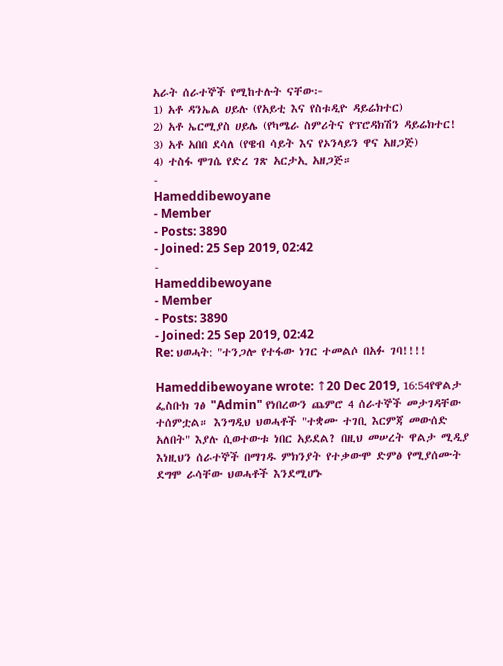አራት ሰራተኞች የሚከተሉት ናቸው፦
1) አቶ ዳንኤል ሀይሉ (የአይቲ እና የስቱዲዮ ዳይሬክተር)
2) አቶ ኤርሚያስ ሀይሌ (የካሜራ ስምሪትና የፕሮዳክሽን ዳይሬክተር!
3) አቶ አበበ ደሳለ (የዌብ ሳይት እና የኦንላይን ዋና አዘጋጅ)
4) ተስፋ ሞገሴ የድረ ገጽ አርታኢ አዘጋጅ።
-
Hameddibewoyane
- Member
- Posts: 3890
- Joined: 25 Sep 2019, 02:42
-
Hameddibewoyane
- Member
- Posts: 3890
- Joined: 25 Sep 2019, 02:42
Re: ህወሓት: "ተንጋሎ የተፋው ነገር ተመልሶ በአፉ ገባ!!!!

Hameddibewoyane wrote: ↑20 Dec 2019, 16:54የዋልታ ፌስቡክ ገፅ "Admin" የነበረውን ጨምሮ 4 ሰራተኞች መታገዳቸው ተሰምቷል። እንግዲህ ህወሓቶች "ተቋሙ ተገቢ እርምጃ መውሰድ አለበት" እያሉ ሲወተውቱ ነበር አይደል? በዚህ መሠረት ዋልታ ሚዲያ እነዚህን ሰራተኞች በማገዱ ምክንያት የተቃውሞ ድምፅ የሚያሰሙት ደግሞ ራሳቸው ህወሓቶች እንደሚሆኑ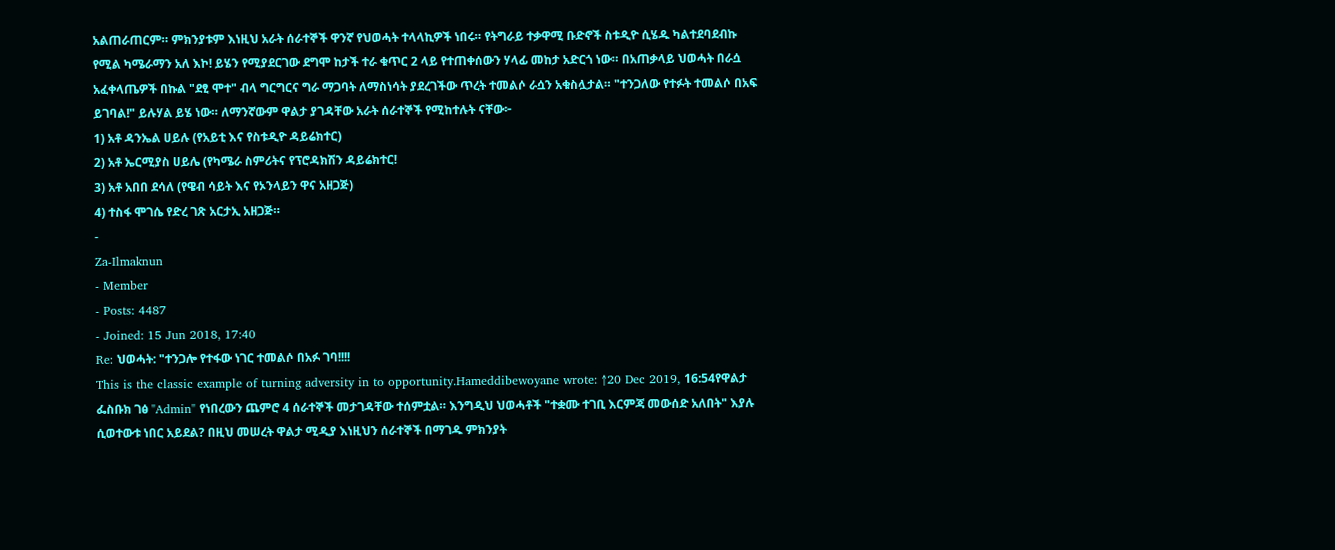አልጠራጠርም። ምክንያቱም እነዚህ አራት ሰራተኞች ዋንኛ የህወሓት ተላላኪዎች ነበሩ። የትግራይ ተቃዋሚ ቡድኖች ስቱዲዮ ሲሄዱ ካልተደባደብኩ የሚል ካሜራማን አለ እኮ! ይሄን የሚያደርገው ደግሞ ከታች ተራ ቁጥር 2 ላይ የተጠቀሰውን ሃላፊ መከታ አድርጎ ነው። በአጠቃላይ ህወሓት በራሷ አፈቀላጤዎች በኩል "ደፂ ሞተ" ብላ ግርግርና ግራ ማጋባት ለማስነሳት ያደረገችው ጥረት ተመልሶ ራሷን አቁስሏታል። "ተንጋለው የተፉት ተመልሶ በአፍ ይገባል!" ይሉሃል ይሄ ነው። ለማንኛውም ዋልታ ያገዳቸው አራት ሰራተኞች የሚከተሉት ናቸው፦
1) አቶ ዳንኤል ሀይሉ (የአይቲ እና የስቱዲዮ ዳይሬክተር)
2) አቶ ኤርሚያስ ሀይሌ (የካሜራ ስምሪትና የፕሮዳክሽን ዳይሬክተር!
3) አቶ አበበ ደሳለ (የዌብ ሳይት እና የኦንላይን ዋና አዘጋጅ)
4) ተስፋ ሞገሴ የድረ ገጽ አርታኢ አዘጋጅ።
-
Za-Ilmaknun
- Member
- Posts: 4487
- Joined: 15 Jun 2018, 17:40
Re: ህወሓት: "ተንጋሎ የተፋው ነገር ተመልሶ በአፉ ገባ!!!!
This is the classic example of turning adversity in to opportunity.Hameddibewoyane wrote: ↑20 Dec 2019, 16:54የዋልታ ፌስቡክ ገፅ "Admin" የነበረውን ጨምሮ 4 ሰራተኞች መታገዳቸው ተሰምቷል። እንግዲህ ህወሓቶች "ተቋሙ ተገቢ እርምጃ መውሰድ አለበት" እያሉ ሲወተውቱ ነበር አይደል? በዚህ መሠረት ዋልታ ሚዲያ እነዚህን ሰራተኞች በማገዱ ምክንያት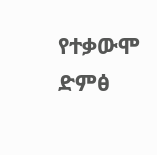የተቃውሞ ድምፅ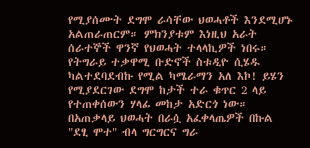የሚያሰሙት ደግሞ ራሳቸው ህወሓቶች እንደሚሆኑ አልጠራጠርም። ምክንያቱም እነዚህ አራት ሰራተኞች ዋንኛ የህወሓት ተላላኪዎች ነበሩ። የትግራይ ተቃዋሚ ቡድኖች ስቱዲዮ ሲሄዱ ካልተደባደብኩ የሚል ካሜራማን አለ እኮ! ይሄን የሚያደርገው ደግሞ ከታች ተራ ቁጥር 2 ላይ የተጠቀሰውን ሃላፊ መከታ አድርጎ ነው። በአጠቃላይ ህወሓት በራሷ አፈቀላጤዎች በኩል "ደፂ ሞተ" ብላ ግርግርና ግራ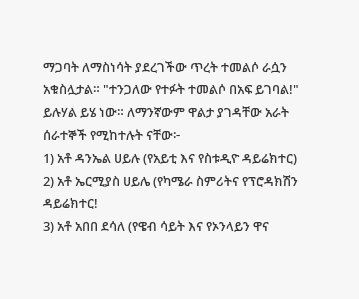ማጋባት ለማስነሳት ያደረገችው ጥረት ተመልሶ ራሷን አቁስሏታል። "ተንጋለው የተፉት ተመልሶ በአፍ ይገባል!" ይሉሃል ይሄ ነው። ለማንኛውም ዋልታ ያገዳቸው አራት ሰራተኞች የሚከተሉት ናቸው፦
1) አቶ ዳንኤል ሀይሉ (የአይቲ እና የስቱዲዮ ዳይሬክተር)
2) አቶ ኤርሚያስ ሀይሌ (የካሜራ ስምሪትና የፕሮዳክሽን ዳይሬክተር!
3) አቶ አበበ ደሳለ (የዌብ ሳይት እና የኦንላይን ዋና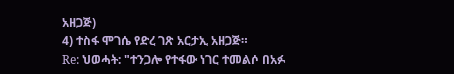አዘጋጅ)
4) ተስፋ ሞገሴ የድረ ገጽ አርታኢ አዘጋጅ።
Re: ህወሓት: "ተንጋሎ የተፋው ነገር ተመልሶ በአፉ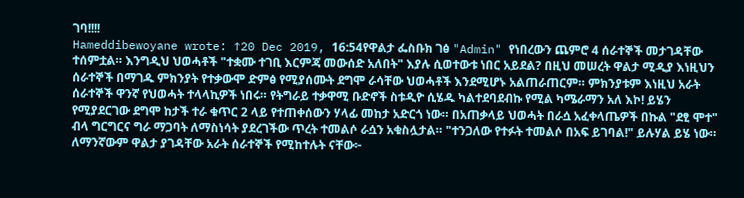ገባ!!!!
Hameddibewoyane wrote: ↑20 Dec 2019, 16:54የዋልታ ፌስቡክ ገፅ "Admin" የነበረውን ጨምሮ 4 ሰራተኞች መታገዳቸው ተሰምቷል። እንግዲህ ህወሓቶች "ተቋሙ ተገቢ እርምጃ መውሰድ አለበት" እያሉ ሲወተውቱ ነበር አይደል? በዚህ መሠረት ዋልታ ሚዲያ እነዚህን ሰራተኞች በማገዱ ምክንያት የተቃውሞ ድምፅ የሚያሰሙት ደግሞ ራሳቸው ህወሓቶች እንደሚሆኑ አልጠራጠርም። ምክንያቱም እነዚህ አራት ሰራተኞች ዋንኛ የህወሓት ተላላኪዎች ነበሩ። የትግራይ ተቃዋሚ ቡድኖች ስቱዲዮ ሲሄዱ ካልተደባደብኩ የሚል ካሜራማን አለ እኮ! ይሄን የሚያደርገው ደግሞ ከታች ተራ ቁጥር 2 ላይ የተጠቀሰውን ሃላፊ መከታ አድርጎ ነው። በአጠቃላይ ህወሓት በራሷ አፈቀላጤዎች በኩል "ደፂ ሞተ" ብላ ግርግርና ግራ ማጋባት ለማስነሳት ያደረገችው ጥረት ተመልሶ ራሷን አቁስሏታል። "ተንጋለው የተፉት ተመልሶ በአፍ ይገባል!" ይሉሃል ይሄ ነው። ለማንኛውም ዋልታ ያገዳቸው አራት ሰራተኞች የሚከተሉት ናቸው፦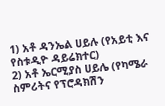1) አቶ ዳንኤል ሀይሉ (የአይቲ እና የስቱዲዮ ዳይሬክተር)
2) አቶ ኤርሚያስ ሀይሌ (የካሜራ ስምሪትና የፕሮዳክሽን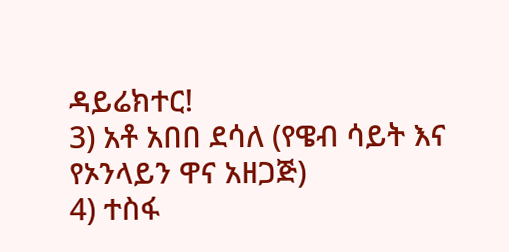ዳይሬክተር!
3) አቶ አበበ ደሳለ (የዌብ ሳይት እና የኦንላይን ዋና አዘጋጅ)
4) ተስፋ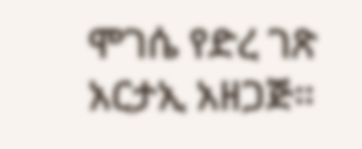ሞገሴ የድረ ገጽ አርታኢ አዘጋጅ።